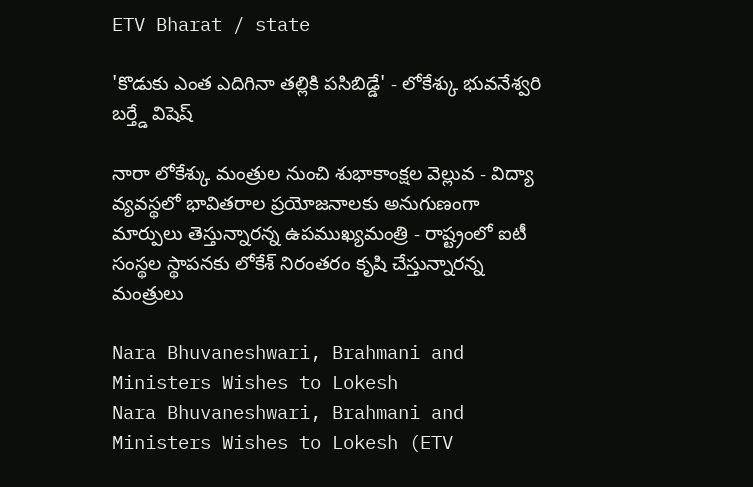ETV Bharat / state

'కొడుకు ఎంత ఎదిగినా తల్లికి పసిబిడ్డే' - లోకేశ్కు భువనేశ్వరి బర్త్డే విషెష్

నారా లోకేశ్కు మంత్రుల నుంచి శుభాకాంక్షల వెల్లువ - విద్యా వ్యవస్థలో భావితరాల ప్రయోజనాలకు అనుగుణంగా మార్పులు తెస్తున్నారన్న ఉపముఖ్యమంత్రి - రాష్ట్రంలో ఐటీ సంస్థల స్థాపనకు లోకేశ్ నిరంతరం కృషి చేస్తున్నారన్న మంత్రులు

Nara Bhuvaneshwari, Brahmani and Ministers Wishes to Lokesh
Nara Bhuvaneshwari, Brahmani and Ministers Wishes to Lokesh (ETV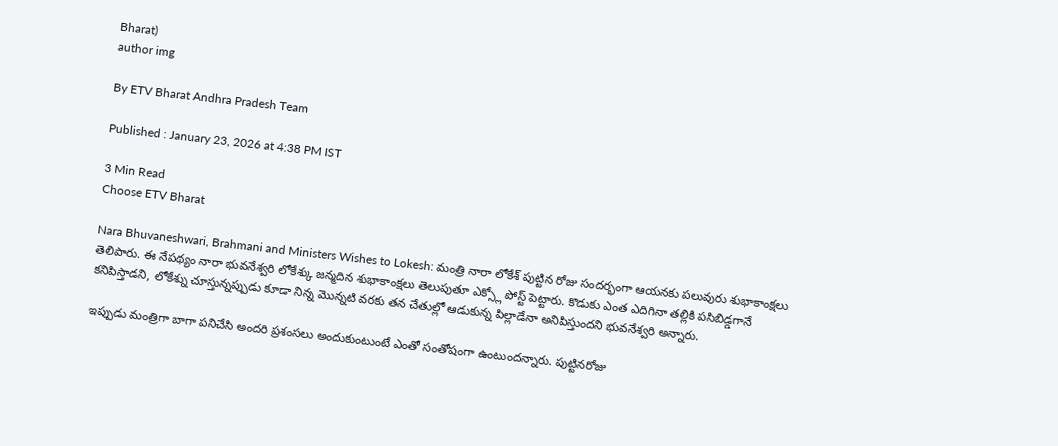Bharat)
author img

By ETV Bharat Andhra Pradesh Team

Published : January 23, 2026 at 4:38 PM IST

3 Min Read
Choose ETV Bharat

Nara Bhuvaneshwari, Brahmani and Ministers Wishes to Lokesh: మంత్రి నారా లోకేశ్ పుట్టిన రోజు సందర్భంగా ఆయనకు పలువురు శుభాకాంక్షలు తెలిపారు. ఈ నేపథ్యం నారా భువనేశ్వరి లోకేశ్కు జన్మదిన శుభాకాంక్షలు తెలుపుతూ ఎక్స్లో పోస్ట్ పెట్టారు. కొడుకు ఎంత ఎదిగినా తల్లికి పసిబిడ్డగానే కనిపిస్తాడని, లోకేశ్ను చూస్తున్నప్పుడు కూడా నిన్న మొన్నటి వరకు తన చేతుల్లో ఆడుకున్న పిల్లాడేనా అనిపిస్తుందని భువనేశ్వరి అన్నారు.

ఇప్పుడు మంత్రిగా బాగా పనిచేసి అందరి ప్రశంసలు అందుకుంటుంటే ఎంతో సంతోషంగా ఉంటుందన్నారు. పుట్టినరోజు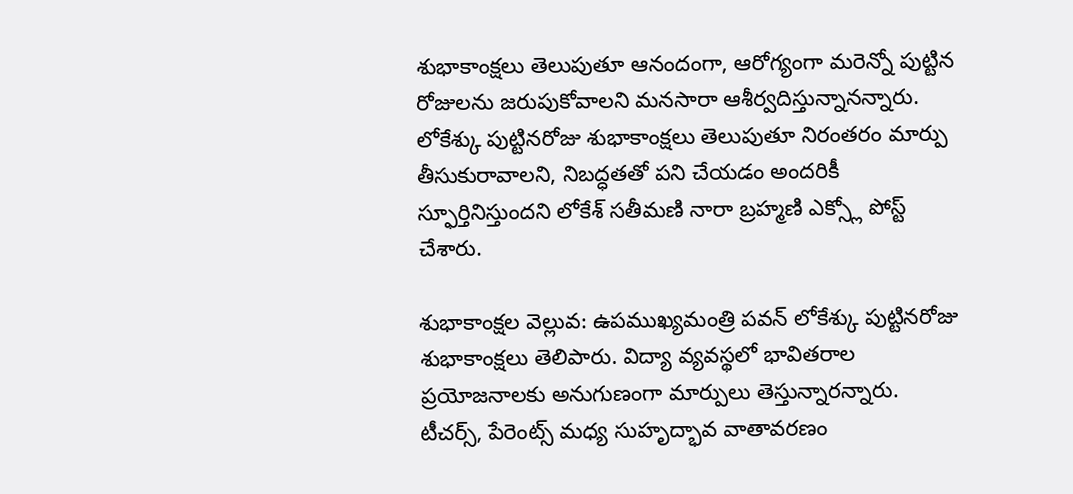శుభాకాంక్షలు తెలుపుతూ ఆనందంగా, ఆరోగ్యంగా మరెన్నో పుట్టిన రోజులను జరుపుకోవాలని మనసారా ఆశీర్వదిస్తున్నానన్నారు. లోకేశ్కు పుట్టినరోజు శుభాకాంక్షలు తెలుపుతూ నిరంతరం మార్పు తీసుకురావాలని, నిబద్ధతతో పని చేయడం అందరికీ స్ఫూర్తినిస్తుందని లోకేశ్ సతీమణి నారా బ్రహ్మణి ఎక్స్లో పోస్ట్ చేశారు.

శుభాకాంక్షల వెల్లువ: ఉపముఖ్యమంత్రి పవన్‌ లోకేశ్కు పుట్టినరోజు శుభాకాంక్షలు తెలిపారు. విద్యా వ్యవస్థలో భావితరాల ప్రయోజనాలకు అనుగుణంగా మార్పులు తెస్తున్నారన్నారు. టీచర్స్‌, పేరెంట్స్‌ మధ్య సుహృద్భావ వాతావరణం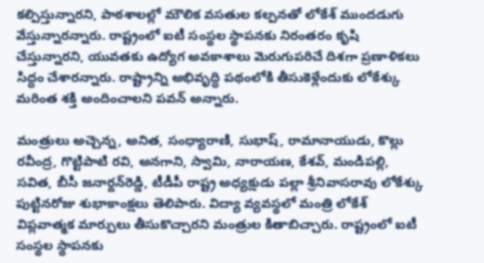కల్పిస్తున్నారని, పాఠశాలల్లో మౌలిక వసతుల కల్పనతో లోకేశ్ ముందడుగు వేస్తున్నారన్నారు. రాష్ట్రంలో ఐటీ సంస్థల స్థాపనకు నిరంతరం కృషి చేస్తున్నారని, యువతకు ఉద్యోగ అవకాశాలు మెరుగుపరిచే దిశగా ప్రణాళికలు సిద్ధం చేశారన్నారు. రాష్ట్రాన్ని అభివృద్ధి పథంలోకి తీసుకెళ్లేందుకు లోకేశ్కు మరింత శక్తి అందించాలని పవన్‌ అన్నారు.

మంత్రులు అచ్చెన్న, అనిత, సంధ్యారాణి, సుభాష్, రామానాయుడు, కొల్లు రవీంద్ర, గొట్టిపాటి రవి, అనగాని, స్వామి, నారాయణ, కేశవ్, మండిపల్లి, సవిత, బీసీ జనార్దన్‌రెడ్డి, టీడీపీ రాష్ట్ర అధ్యక్షుడు పల్లా శ్రీనివాసరావు లోకేశ్కు పుట్టినరోజు శుభాకాంక్షలు తెలిపారు. విద్యా వ్యవస్థలో మంత్రి లోకేశ్ విప్లవాత్మక మార్పులు తీసుకొచ్చారని మంత్రుల కితాబిచ్చారు. రాష్ట్రంలో ఐటీ సంస్థల స్థాపనకు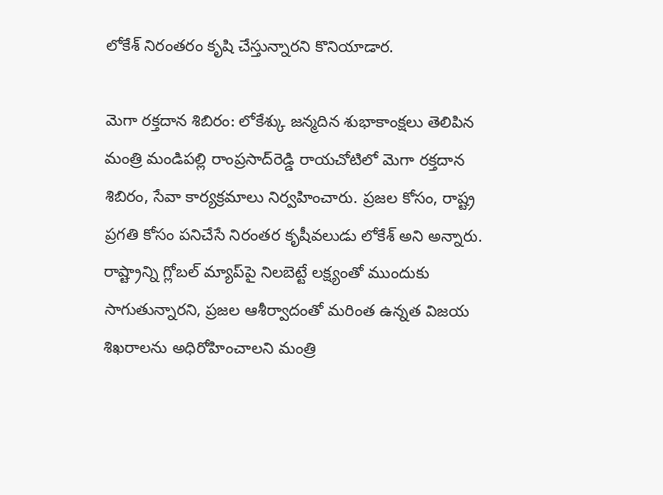లోకేశ్ నిరంతరం కృషి చేస్తున్నారని కొనియాడార.

మెగా రక్తదాన శిబిరం: లోకేశ్కు జన్మదిన శుభాకాంక్షలు తెలిపిన మంత్రి మండిపల్లి రాంప్రసాద్‌రెడ్డి రాయచోటిలో మెగా రక్తదాన శిబిరం, సేవా కార్యక్రమాలు నిర్వహించారు. ప్రజల కోసం, రాష్ట్ర ప్రగతి కోసం పనిచేసే నిరంతర కృషీవలుడు లోకేశ్ అని అన్నారు. రాష్ట్రాన్ని గ్లోబల్ మ్యాప్‌పై నిలబెట్టే లక్ష్యంతో ముందుకు సాగుతున్నారని, ప్రజల ఆశీర్వాదంతో మరింత ఉన్నత విజయ శిఖరాలను అధిరోహించాలని మంత్రి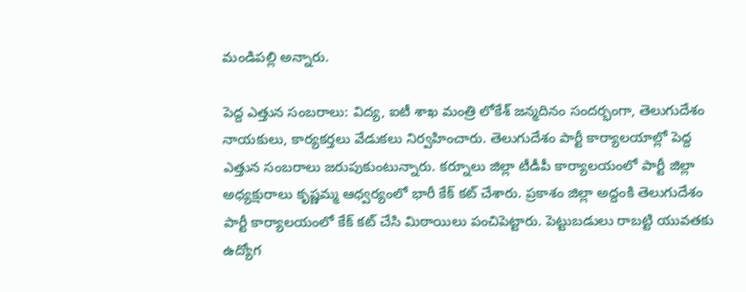మండిపల్లి అన్నారు.

పెద్ద ఎత్తున సంబరాలు: విద్య, ఐటీ శాఖ మంత్రి లోకేశ్ జన్మదినం సందర్భంగా, తెలుగుదేశం నాయకులు, కార్యకర్తలు వేడుకలు నిర్వహించారు. తెలుగుదేశం పార్టీ కార్యాలయాల్లో పెద్ద ఎత్తున సంబరాలు జరుపుకుంటున్నారు. కర్నూలు జిల్లా టీడీపీ కార్యాలయంలో పార్టీ జిల్లా అధ్యక్షురాలు కృష్ణమ్మ ఆధ్వర్యంలో భారీ కేక్ కట్ చేశారు. ప్రకాశం జిల్లా అద్దంకి తెలుగుదేశం పార్టీ కార్యాలయంలో కేక్ కట్ చేసి మిఠాయిలు పంచిపెట్టారు. పెట్టుబడులు రాబట్టి యువతకు ఉద్యోగ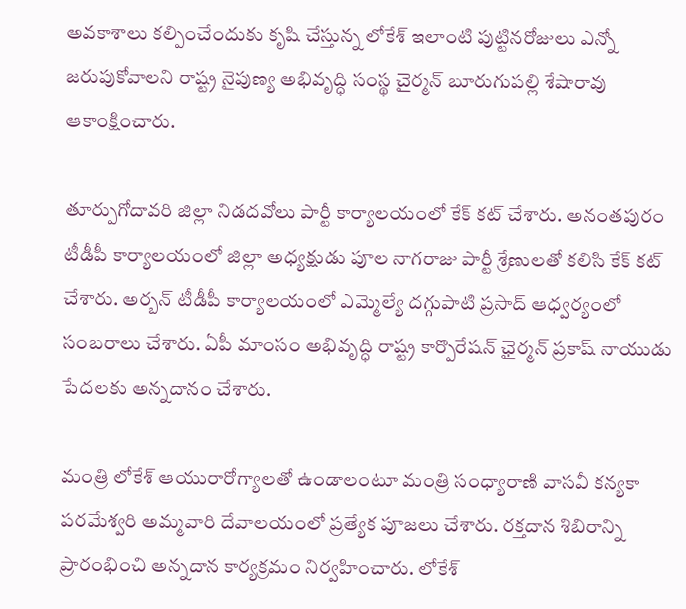అవకాశాలు కల్పించేందుకు కృషి చేస్తున్న లోకేశ్ ఇలాంటి పుట్టినరోజులు ఎన్నో జరుపుకోవాలని రాష్ట్ర నైపుణ్య అభివృద్ధి సంస్థ చైర్మన్ బూరుగుపల్లి శేషారావు ఆకాంక్షించారు.

తూర్పుగోదావరి జిల్లా నిడదవోలు పార్టీ కార్యాలయంలో కేక్ కట్ చేశారు. అనంతపురం టీడీపీ కార్యాలయంలో జిల్లా అధ్యక్షుడు పూల నాగరాజు పార్టీ శ్రేణులతో కలిసి కేక్ కట్ చేశారు. అర్బన్ టీడీపీ కార్యాలయంలో ఎమ్మెల్యే దగ్గుపాటి ప్రసాద్ ఆధ్వర్యంలో సంబరాలు చేశారు. ఏపీ మాంసం అభివృద్ధి రాష్ట్ర కార్పొరేషన్ ఛైర్మన్ ప్రకాష్ నాయుడు పేదలకు అన్నదానం చేశారు.

మంత్రి లోకేశ్ ఆయురారోగ్యాలతో ఉండాలంటూ మంత్రి సంధ్యారాణి వాసవీ కన్యకా పరమేశ్వరి అమ్మవారి దేవాలయంలో ప్రత్యేక పూజలు చేశారు. రక్తదాన శిబిరాన్ని ప్రారంభించి అన్నదాన కార్యక్రమం నిర్వహించారు. లోకేశ్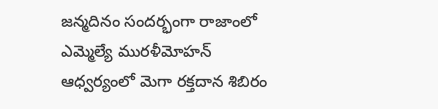జన్మదినం సందర్భంగా రాజాంలో ఎమ్మెల్యే మురళీమోహన్ ఆధ్వర్యంలో మెగా రక్తదాన శిబిరం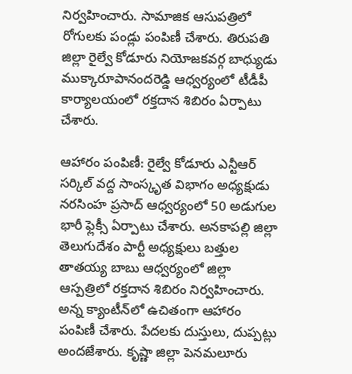నిర్వహించారు. సామాజిక ఆసుపత్రిలో రోగులకు పండ్లు పంపిణీ చేశారు. తిరుపతి జిల్లా రైల్వే కోడూరు నియోజకవర్గ బాధ్యుడు ముక్కారూపానందరెడ్డి ఆధ్వర్యంలో టీడీపీ కార్యాలయంలో రక్తదాన శిబిరం ఏర్పాటు చేశారు.

ఆహారం పంపిణీ: రైల్వే కోడూరు ఎన్టీఆర్ సర్కిల్ వద్ద సాంస్కృత విభాగం అధ్యక్షుడు నరసింహ ప్రసాద్ ఆధ్వర్యంలో 50 అడుగుల భారీ ఫ్లెక్సీ ఏర్పాటు చేశారు. అనకాపల్లి జిల్లా తెలుగుదేశం పార్టీ అధ్యక్షులు బత్తుల తాతయ్య బాబు ఆధ్వర్యంలో జిల్లా ఆస్పత్రిలో రక్తదాన శిబిరం నిర్వహించారు. అన్న క్యాంటీన్‌లో ఉచితంగా ఆహారం పంపిణీ చేశారు. పేదలకు దుస్తులు, దుప్పట్లు అందజేశారు. కృష్ణా జిల్లా పెనమలూరు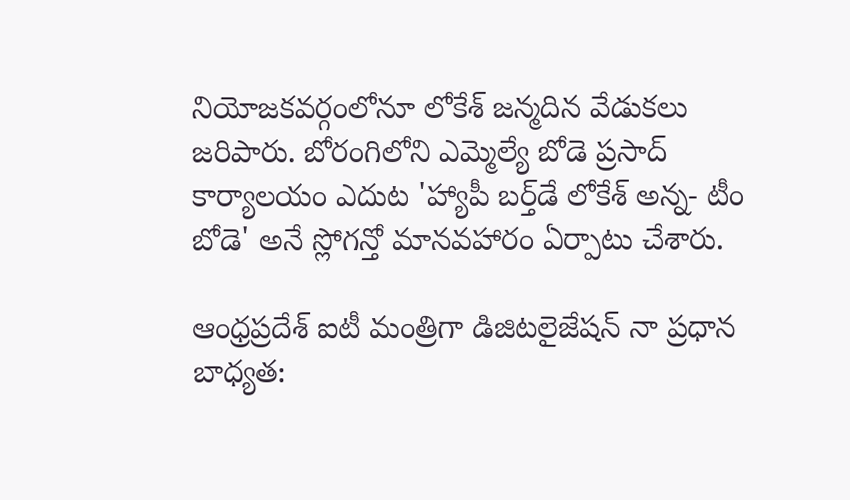నియోజకవర్గంలోనూ లోకేశ్ జన్మదిన వేడుకలు జరిపారు. బోరంగిలోని ఎమ్మెల్యే బోడె ప్రసాద్ కార్యాలయం ఎదుట 'హ్యాపీ బర్త్‌డే లోకేశ్ అన్న- టీం బోడె' అనే స్లోగన్తో మానవహారం ఏర్పాటు చేశారు.

ఆంధ్రప్రదేశ్ ఐటీ మంత్రిగా డిజిటలైజేషన్ నా ప్రధాన బాధ్యత: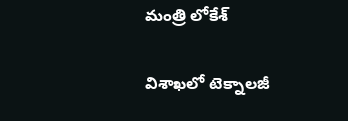మంత్రి లోకేశ్

విశాఖలో టెక్నాలజీ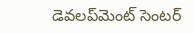డెవలప్‌మెంట్ సెంటర్‌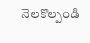నెలకొల్పండి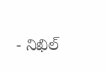- నిఖిల్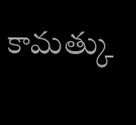కామత్కు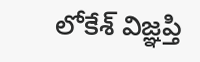లోకేశ్ విజ్ఞప్తి